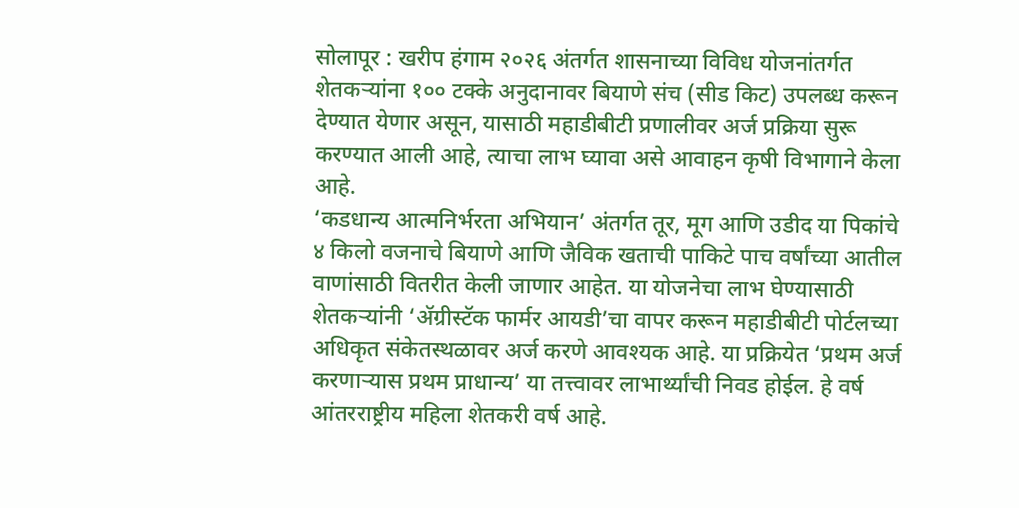सोलापूर : खरीप हंगाम २०२६ अंतर्गत शासनाच्या विविध योजनांतर्गत शेतकऱ्यांना १०० टक्के अनुदानावर बियाणे संच (सीड किट) उपलब्ध करून देण्यात येणार असून, यासाठी महाडीबीटी प्रणालीवर अर्ज प्रक्रिया सुरू करण्यात आली आहे, त्याचा लाभ घ्यावा असे आवाहन कृषी विभागाने केला आहे.
‘कडधान्य आत्मनिर्भरता अभियान’ अंतर्गत तूर, मूग आणि उडीद या पिकांचे ४ किलो वजनाचे बियाणे आणि जैविक खताची पाकिटे पाच वर्षांच्या आतील वाणांसाठी वितरीत केली जाणार आहेत. या योजनेचा लाभ घेण्यासाठी शेतकऱ्यांनी ‘ॲग्रीस्टॅक फार्मर आयडी’चा वापर करून महाडीबीटी पोर्टलच्या अधिकृत संकेतस्थळावर अर्ज करणे आवश्यक आहे. या प्रक्रियेत ‘प्रथम अर्ज करणाऱ्यास प्रथम प्राधान्य’ या तत्त्वावर लाभार्थ्यांची निवड होईल. हे वर्ष आंतरराष्ट्रीय महिला शेतकरी वर्ष आहे.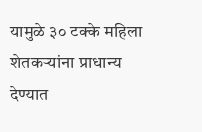यामुळे ३० टक्के महिला शेतकऱ्यांना प्राधान्य देण्यात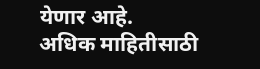येणार आहे.
अधिक माहितीसाठी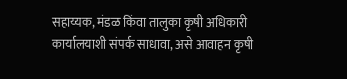सहाय्यक, मंडळ किंवा तालुका कृषी अधिकारी कार्यालयाशी संपर्क साधावा, असे आवाहन कृषी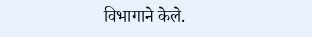विभागाने केले.